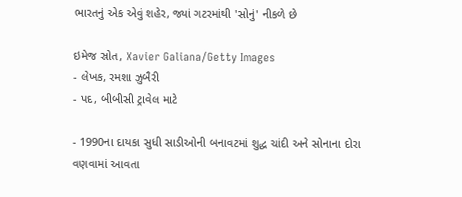ભારતનું એક એવું શહેર, જ્યાં ગટરમાંથી 'સોનું' નીકળે છે

ઇમેજ સ્રોત, Xavier Galiana/Getty Images
- લેખક, રમશા ઝુબૈરી
- પદ, બીબીસી ટ્રાવેલ માટે

- 1990ના દાયકા સુધી સાડીઓની બનાવટમાં શુદ્ધ ચાંદી અને સોનાના દોરા વણવામાં આવતા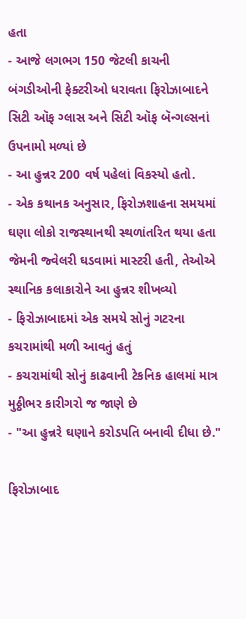હતા
- આજે લગભગ 150 જેટલી કાચની બંગડીઓની ફેક્ટરીઓ ધરાવતા ફિરોઝાબાદને સિટી ઑફ ગ્લાસ અને સિટી ઑફ બૅન્ગલ્સનાં ઉપનામો મળ્યાં છે
- આ હુન્નર 200 વર્ષ પહેલાં વિકસ્યો હતો.
- એક કથાનક અનુસાર, ફિરોઝશાહના સમયમાં ઘણા લોકો રાજસ્થાનથી સ્થળાંતરિત થયા હતા જેમની જ્વેલરી ઘડવામાં માસ્ટરી હતી, તેઓએ સ્થાનિક કલાકારોને આ હુન્નર શીખવ્યો
- ફિરોઝાબાદમાં એક સમયે સોનું ગટરના કચરામાંથી મળી આવતું હતું
- કચરામાંથી સોનું કાઢવાની ટેકનિક હાલમાં માત્ર મુઠ્ઠીભર કારીગરો જ જાણે છે
- "આ હુન્નરે ઘણાને કરોડપતિ બનાવી દીધા છે."

ફિરોઝાબાદ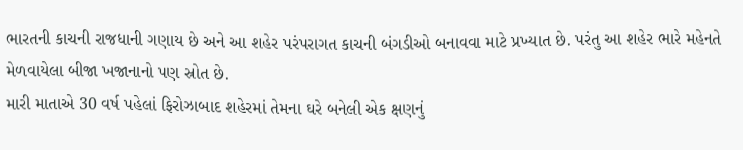ભારતની કાચની રાજધાની ગણાય છે અને આ શહેર પરંપરાગત કાચની બંગડીઓ બનાવવા માટે પ્રખ્યાત છે. પરંતુ આ શહેર ભારે મહેનતે મેળવાયેલા બીજા ખજાનાનો પણ સ્રોત છે.
મારી માતાએ 30 વર્ષ પહેલાં ફિરોઝાબાદ શહેરમાં તેમના ઘરે બનેલી એક ક્ષણનું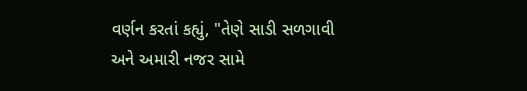વર્ણન કરતાં કહ્યું, "તેણે સાડી સળગાવી અને અમારી નજર સામે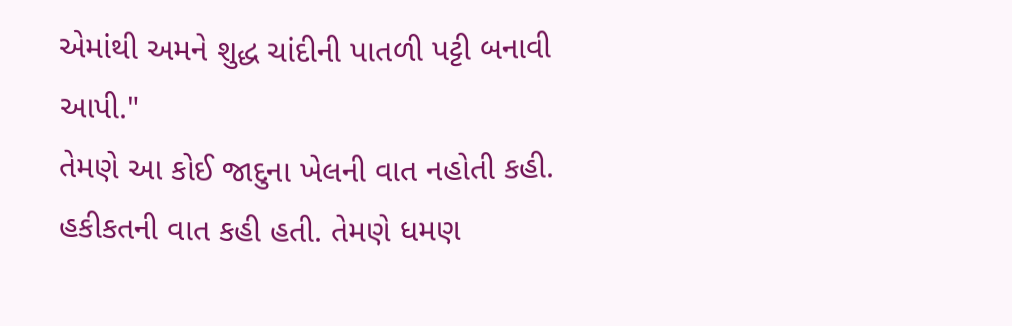એમાંથી અમને શુદ્ધ ચાંદીની પાતળી પટ્ટી બનાવી આપી."
તેમણે આ કોઈ જાદુના ખેલની વાત નહોતી કહી. હકીકતની વાત કહી હતી. તેમણે ધમણ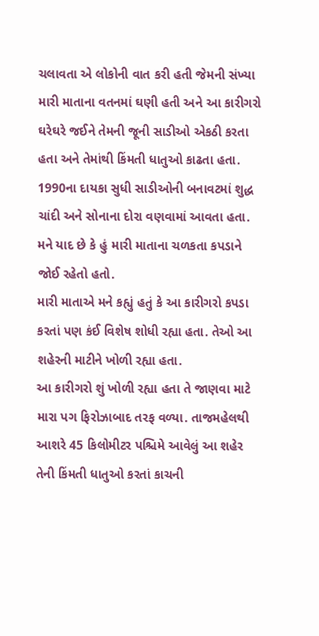ચલાવતા એ લોકોની વાત કરી હતી જેમની સંખ્યા મારી માતાના વતનમાં ઘણી હતી અને આ કારીગરો ઘરેઘરે જઈને તેમની જૂની સાડીઓ એકઠી કરતા હતા અને તેમાંથી કિંમતી ધાતુઓ કાઢતા હતા.
1990ના દાયકા સુધી સાડીઓની બનાવટમાં શુદ્ધ ચાંદી અને સોનાના દોરા વણવામાં આવતા હતા. મને યાદ છે કે હું મારી માતાના ચળકતા કપડાને જોઈ રહેતો હતો.
મારી માતાએ મને કહ્યું હતું કે આ કારીગરો કપડા કરતાં પણ કંઈ વિશેષ શોધી રહ્યા હતા. તેઓ આ શહેરની માટીને ખોળી રહ્યા હતા.
આ કારીગરો શું ખોળી રહ્યા હતા તે જાણવા માટે મારા પગ ફિરોઝાબાદ તરફ વળ્યા. તાજમહેલથી આશરે 45 કિલોમીટર પશ્ચિમે આવેલું આ શહેર તેની કિંમતી ધાતુઓ કરતાં કાચની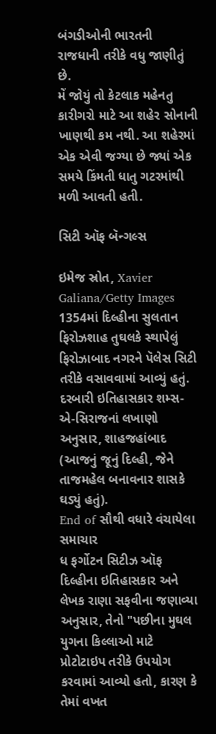બંગડીઓની ભારતની રાજધાની તરીકે વધુ જાણીતું છે.
મેં જોયું તો કેટલાક મહેનતુ કારીગરો માટે આ શહેર સોનાની ખાણથી કમ નથી. આ શહેરમાં એક એવી જગ્યા છે જ્યાં એક સમયે કિંમતી ધાતુ ગટરમાંથી મળી આવતી હતી.

સિટી ઑફ બૅન્ગલ્સ

ઇમેજ સ્રોત, Xavier Galiana/Getty Images
1354માં દિલ્હીના સુલતાન ફિરોઝશાહ તુઘલકે સ્થાપેલું ફિરોઝાબાદ નગરને પૅલેસ સિટી તરીકે વસાવવામાં આવ્યું હતું. દરબારી ઇતિહાસકાર શમ્સ-એ-સિરાજનાં લખાણો અનુસાર, શાહજહાંબાદ (આજનું જૂનું દિલ્હી, જેને તાજમહેલ બનાવનાર શાસકે ઘડ્યું હતું).
End of સૌથી વધારે વંચાયેલા સમાચાર
ધ ફર્ગોટન સિટીઝ ઑફ દિલ્હીના ઇતિહાસકાર અને લેખક રાણા સફવીના જણાવ્યા અનુસાર, તેનો "પછીના મુઘલ યુગના કિલ્લાઓ માટે પ્રોટોટાઇપ તરીકે ઉપયોગ કરવામાં આવ્યો હતો, કારણ કે તેમાં વખત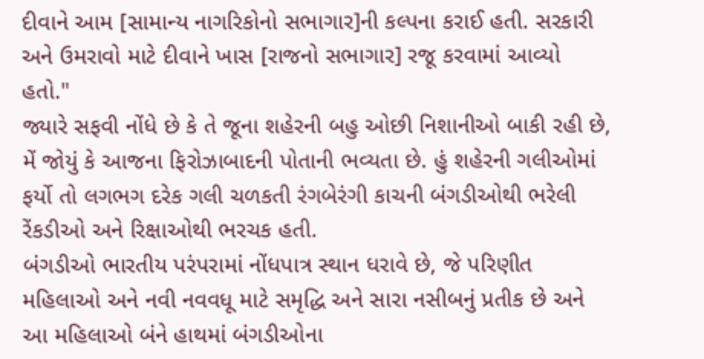દીવાને આમ [સામાન્ય નાગરિકોનો સભાગાર]ની કલ્પના કરાઈ હતી. સરકારી અને ઉમરાવો માટે દીવાને ખાસ [રાજનો સભાગાર] રજૂ કરવામાં આવ્યો હતો."
જ્યારે સફવી નોંધે છે કે તે જૂના શહેરની બહુ ઓછી નિશાનીઓ બાકી રહી છે, મેં જોયું કે આજના ફિરોઝાબાદની પોતાની ભવ્યતા છે. હું શહેરની ગલીઓમાં ફર્યો તો લગભગ દરેક ગલી ચળકતી રંગબેરંગી કાચની બંગડીઓથી ભરેલી રેંકડીઓ અને રિક્ષાઓથી ભરચક હતી.
બંગડીઓ ભારતીય પરંપરામાં નોંધપાત્ર સ્થાન ધરાવે છે, જે પરિણીત મહિલાઓ અને નવી નવવધૂ માટે સમૃદ્ધિ અને સારા નસીબનું પ્રતીક છે અને આ મહિલાઓ બંને હાથમાં બંગડીઓના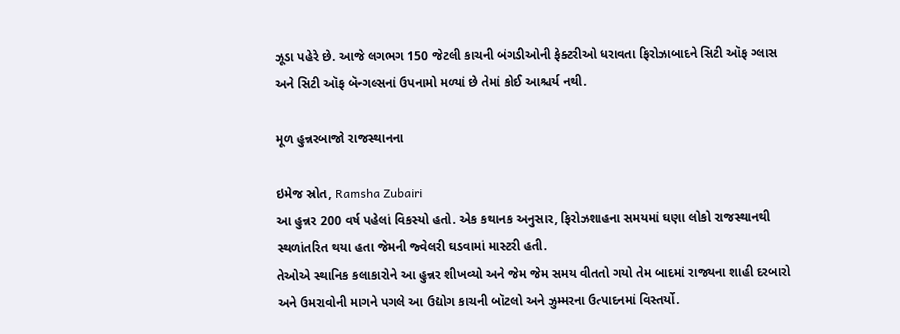ઝૂડા પહેરે છે. આજે લગભગ 150 જેટલી કાચની બંગડીઓની ફેક્ટરીઓ ધરાવતા ફિરોઝાબાદને સિટી ઑફ ગ્લાસ અને સિટી ઑફ બૅન્ગલ્સનાં ઉપનામો મળ્યાં છે તેમાં કોઈ આશ્ચર્ય નથી.

મૂળ હુન્નરબાજો રાજસ્થાનના

ઇમેજ સ્રોત, Ramsha Zubairi
આ હુન્નર 200 વર્ષ પહેલાં વિકસ્યો હતો. એક કથાનક અનુસાર, ફિરોઝશાહના સમયમાં ઘણા લોકો રાજસ્થાનથી સ્થળાંતરિત થયા હતા જેમની જ્વેલરી ઘડવામાં માસ્ટરી હતી.
તેઓએ સ્થાનિક કલાકારોને આ હુન્નર શીખવ્યો અને જેમ જેમ સમય વીતતો ગયો તેમ બાદમાં રાજ્યના શાહી દરબારો અને ઉમરાવોની માગને પગલે આ ઉદ્યોગ કાચની બૉટલો અને ઝુમ્મરના ઉત્પાદનમાં વિસ્તર્યો.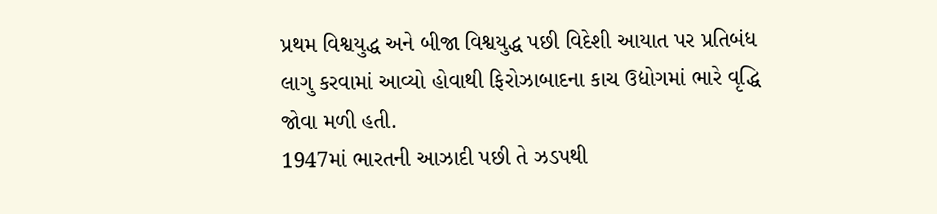પ્રથમ વિશ્વયુદ્ધ અને બીજા વિશ્વયુદ્ધ પછી વિદેશી આયાત પર પ્રતિબંધ લાગુ કરવામાં આવ્યો હોવાથી ફિરોઝાબાદના કાચ ઉદ્યોગમાં ભારે વૃદ્ધિ જોવા મળી હતી.
1947માં ભારતની આઝાદી પછી તે ઝડપથી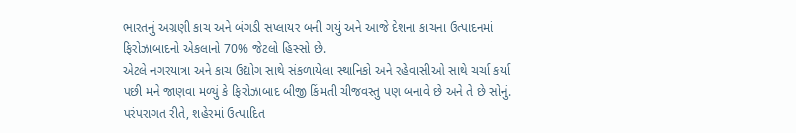ભારતનું અગ્રણી કાચ અને બંગડી સપ્લાયર બની ગયું અને આજે દેશના કાચના ઉત્પાદનમાં ફિરોઝાબાદનો એકલાનો 70% જેટલો હિસ્સો છે.
એટલે નગરયાત્રા અને કાચ ઉદ્યોગ સાથે સંકળાયેલા સ્થાનિકો અને રહેવાસીઓ સાથે ચર્ચા કર્યા પછી મને જાણવા મળ્યું કે ફિરોઝાબાદ બીજી કિંમતી ચીજવસ્તુ પણ બનાવે છે અને તે છે સોનું.
પરંપરાગત રીતે, શહેરમાં ઉત્પાદિત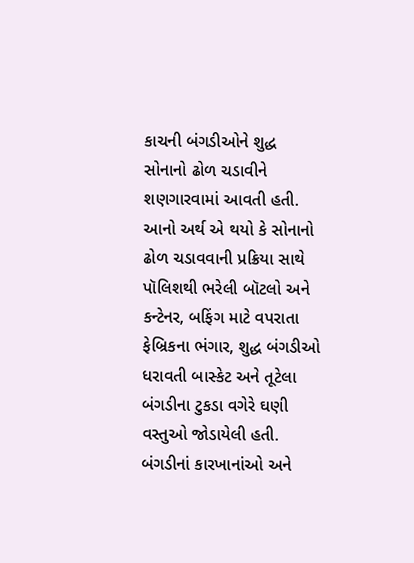કાચની બંગડીઓને શુદ્ધ સોનાનો ઢોળ ચડાવીને શણગારવામાં આવતી હતી. આનો અર્થ એ થયો કે સોનાનો ઢોળ ચડાવવાની પ્રક્રિયા સાથે પૉલિશથી ભરેલી બૉટલો અને કન્ટેનર, બફિંગ માટે વપરાતા ફેબ્રિકના ભંગાર, શુદ્ધ બંગડીઓ ધરાવતી બાસ્કેટ અને તૂટેલા બંગડીના ટુકડા વગેરે ઘણી વસ્તુઓ જોડાયેલી હતી.
બંગડીનાં કારખાનાંઓ અને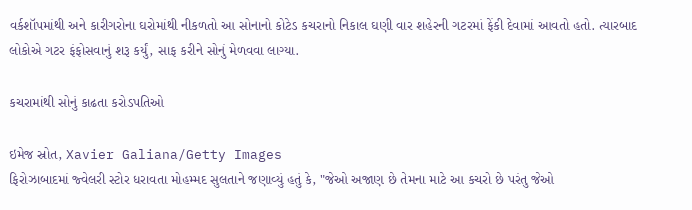વર્કશૉપમાંથી અને કારીગરોના ઘરોમાંથી નીકળતો આ સોનાનો કોટેડ કચરાનો નિકાલ ઘણી વાર શહેરની ગટરમાં ફેંકી દેવામાં આવતો હતો. ત્યારબાદ લોકોએ ગટર ફંફોસવાનું શરૂ કર્યું, સાફ કરીને સોનું મેળવવા લાગ્યા.

કચરામાંથી સોનું કાઢતા કરોડપતિઓ

ઇમેજ સ્રોત, Xavier Galiana/Getty Images
ફિરોઝાબાદમાં જ્વેલરી સ્ટોર ધરાવતા મોહમ્મદ સુલતાને જણાવ્યું હતું કે, "જેઓ અજાણ છે તેમના માટે આ કચરો છે પરંતુ જેઓ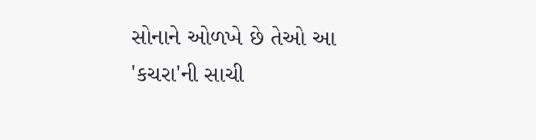સોનાને ઓળખે છે તેઓ આ 'કચરા'ની સાચી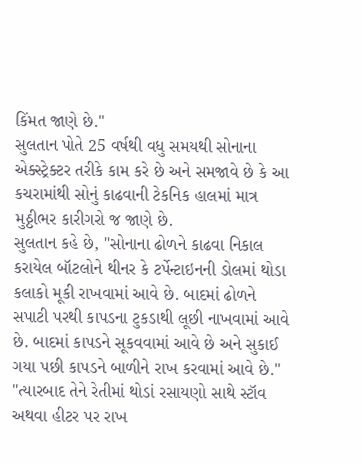કિંમત જાણે છે."
સુલતાન પોતે 25 વર્ષથી વધુ સમયથી સોનાના એક્સ્ટ્રેક્ટર તરીકે કામ કરે છે અને સમજાવે છે કે આ કચરામાંથી સોનું કાઢવાની ટેકનિક હાલમાં માત્ર મુઠ્ઠીભર કારીગરો જ જાણે છે.
સુલતાન કહે છે, "સોનાના ઢોળને કાઢવા નિકાલ કરાયેલ બૉટલોને થીનર કે ટર્પેન્ટાઇનની ડોલમાં થોડા કલાકો મૂકી રાખવામાં આવે છે. બાદમાં ઢોળને સપાટી પરથી કાપડના ટુકડાથી લૂછી નાખવામાં આવે છે. બાદમાં કાપડને સૂકવવામાં આવે છે અને સુકાઈ ગયા પછી કાપડને બાળીને રાખ કરવામાં આવે છે."
"ત્યારબાદ તેને રેતીમાં થોડાં રસાયણો સાથે સ્ટૉવ અથવા હીટર પર રાખ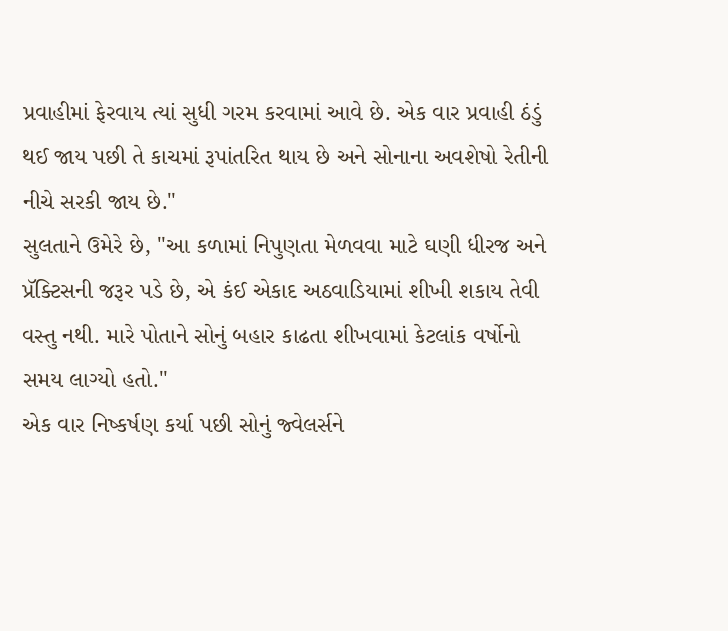પ્રવાહીમાં ફેરવાય ત્યાં સુધી ગરમ કરવામાં આવે છે. એક વાર પ્રવાહી ઠંડું થઈ જાય પછી તે કાચમાં રૂપાંતરિત થાય છે અને સોનાના અવશેષો રેતીની નીચે સરકી જાય છે."
સુલતાને ઉમેરે છે, "આ કળામાં નિપુણતા મેળવવા માટે ઘણી ધીરજ અને પ્રૅક્ટિસની જરૂર પડે છે, એ કંઈ એકાદ અઠવાડિયામાં શીખી શકાય તેવી વસ્તુ નથી. મારે પોતાને સોનું બહાર કાઢતા શીખવામાં કેટલાંક વર્ષોનો સમય લાગ્યો હતો."
એક વાર નિષ્કર્ષણ કર્યા પછી સોનું જ્વેલર્સને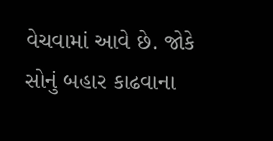વેચવામાં આવે છે. જોકે સોનું બહાર કાઢવાના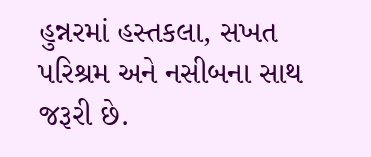હુન્નરમાં હસ્તકલા, સખત પરિશ્રમ અને નસીબના સાથ જરૂરી છે.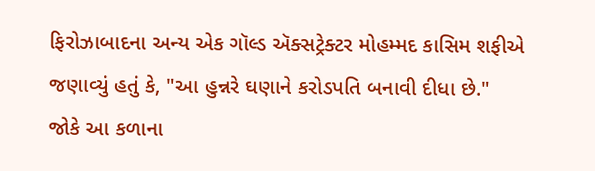ફિરોઝાબાદના અન્ય એક ગૉલ્ડ ઍક્સટ્રેક્ટર મોહમ્મદ કાસિમ શફીએ જણાવ્યું હતું કે, "આ હુન્નરે ઘણાને કરોડપતિ બનાવી દીધા છે."
જોકે આ કળાના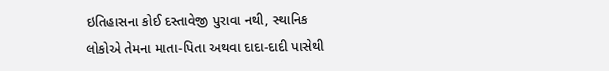ઇતિહાસના કોઈ દસ્તાવેજી પુરાવા નથી, સ્થાનિક લોકોએ તેમના માતા-પિતા અથવા દાદા-દાદી પાસેથી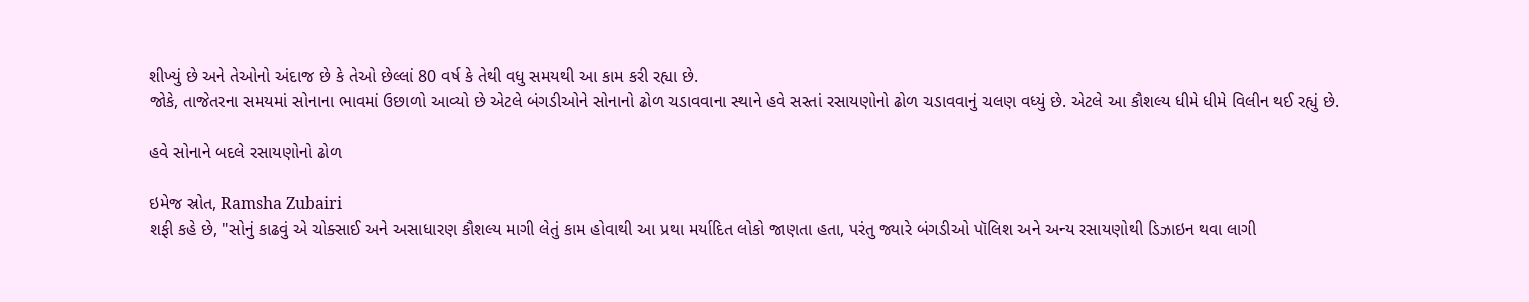શીખ્યું છે અને તેઓનો અંદાજ છે કે તેઓ છેલ્લાં 80 વર્ષ કે તેથી વધુ સમયથી આ કામ કરી રહ્યા છે.
જોકે, તાજેતરના સમયમાં સોનાના ભાવમાં ઉછાળો આવ્યો છે એટલે બંગડીઓને સોનાનો ઢોળ ચડાવવાના સ્થાને હવે સસ્તાં રસાયણોનો ઢોળ ચડાવવાનું ચલણ વધ્યું છે. એટલે આ કૌશલ્ય ધીમે ધીમે વિલીન થઈ રહ્યું છે.

હવે સોનાને બદલે રસાયણોનો ઢોળ

ઇમેજ સ્રોત, Ramsha Zubairi
શફી કહે છે, "સોનું કાઢવું એ ચોક્સાઈ અને અસાધારણ કૌશલ્ય માગી લેતું કામ હોવાથી આ પ્રથા મર્યાદિત લોકો જાણતા હતા, પરંતુ જ્યારે બંગડીઓ પૉલિશ અને અન્ય રસાયણોથી ડિઝાઇન થવા લાગી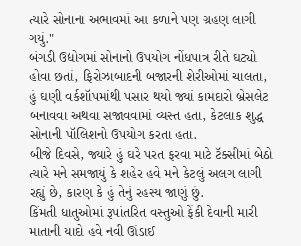ત્યારે સોનાના અભાવમાં આ કળાને પણ ગ્રહણ લાગી ગયું."
બંગડી ઉદ્યોગમાં સોનાનો ઉપયોગ નોંધપાત્ર રીતે ઘટ્યો હોવા છતાં, ફિરોઝાબાદની બજારની શેરીઓમાં ચાલતા, હું ઘણી વર્કશૉપમાંથી પસાર થયો જ્યાં કામદારો બ્રેસલેટ બનાવવા અથવા સજાવવામાં વ્યસ્ત હતા, કેટલાક શુદ્ધ સોનાની પૉલિશનો ઉપયોગ કરતા હતા.
બીજે દિવસે, જ્યારે હું ઘરે પરત ફરવા માટે ટૅક્સીમાં બેઠો ત્યારે મને સમજાયું કે શહેર હવે મને કેટલું અલગ લાગી રહ્યું છે, કારણ કે હું તેનું રહસ્ય જાણું છું.
કિંમતી ધાતુઓમાં રૂપાંતરિત વસ્તુઓ ફેંકી દેવાની મારી માતાની યાદો હવે નવી ઊંડાઈ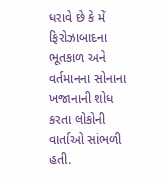ધરાવે છે કે મેં ફિરોઝાબાદના ભૂતકાળ અને વર્તમાનના સોનાના ખજાનાની શોધ કરતા લોકોની વાર્તાઓ સાંભળી હતી.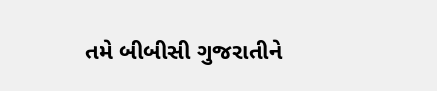તમે બીબીસી ગુજરાતીને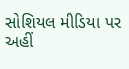સોશિયલ મીડિયા પર અહીં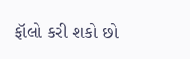ફૉલો કરી શકો છો